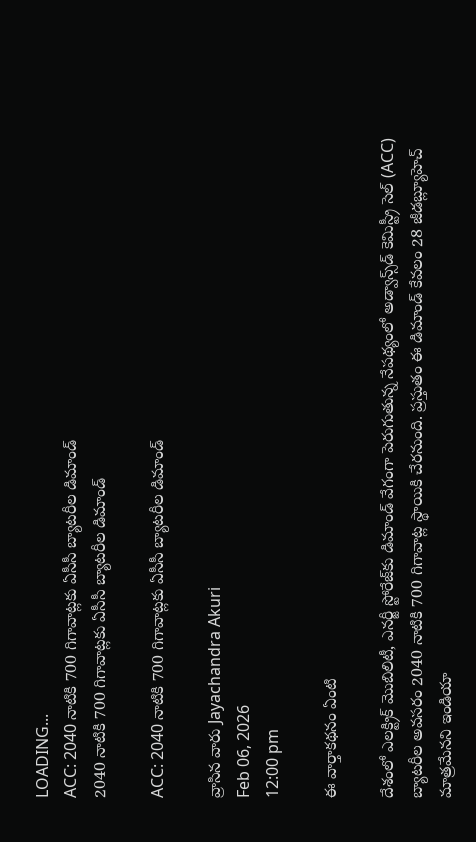LOADING...
ACC: 2040 నాటికి 700 గిగావాట్లకు ఏసీసీ బ్యాటరీల డిమాండ్
2040 నాటికి 700 గిగావాట్లకు ఏసీసీ బ్యాటరీల డిమాండ్

ACC: 2040 నాటికి 700 గిగావాట్లకు ఏసీసీ బ్యాటరీల డిమాండ్

వ్రాసిన వారు Jayachandra Akuri
Feb 06, 2026
12:00 pm

ఈ వార్తాకథనం ఏంటి

దేశంలో ఎలక్ట్రిక్ మొబిలిటీ, ఎనర్జీ స్టోరేజ్‌కు డిమాండ్ వేగంగా పెరుగుతున్న నేపథ్యంలో అడ్వాన్స్‌డ్ కెమిస్ట్రీ సెల్ (ACC) బ్యాటరీల అవసరం 2040 నాటికి 700 గిగావాట్ల స్థాయికి చేరనుంది. ప్రస్తుతం ఈ డిమాండ్ కేవలం 28 జీడబ్ల్యూహెచ్ మాత్రమేనని ఇండియా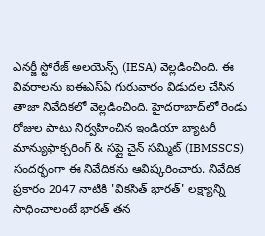ఎనర్జీ స్టోరేజ్ అలయెన్స్ (IESA) వెల్లడించింది. ఈ వివరాలను ఐఈఎస్ఏ గురువారం విడుదల చేసిన తాజా నివేదికలో వెల్లడించింది. హైదరాబాద్‌లో రెండు రోజుల పాటు నిర్వహించిన ఇండియా బ్యాటరీ మాన్యుఫాక్చరింగ్ & సప్లై చైన్ సమ్మిట్ (IBMSSCS) సందర్భంగా ఈ నివేదికను ఆవిష్కరించారు. నివేదిక ప్రకారం 2047 నాటికి 'వికసిత్ భారత్' లక్ష్యాన్ని సాధించాలంటే భారత్ తన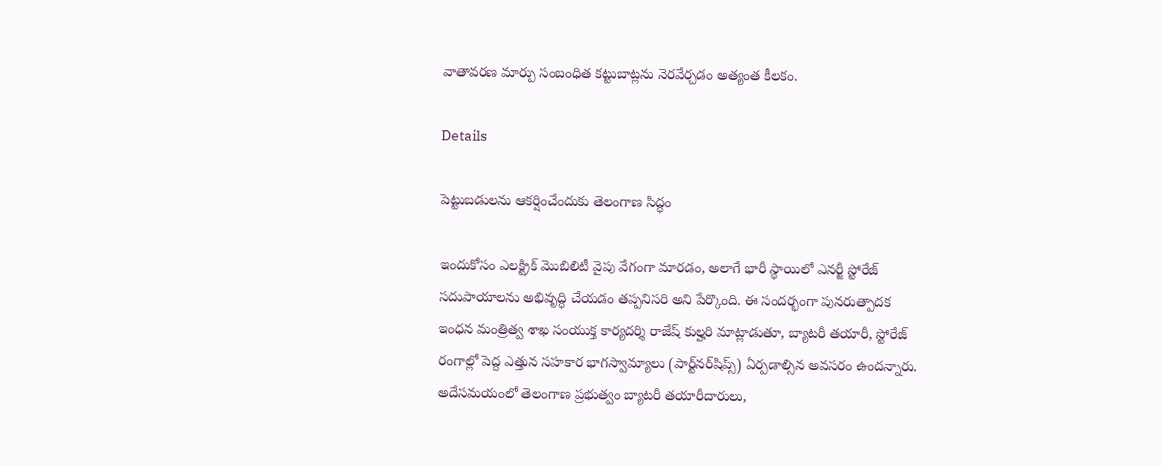వాతావరణ మార్పు సంబంధిత కట్టుబాట్లను నెరవేర్చడం అత్యంత కీలకం.

Details

పెట్టుబడులను ఆకర్షించేందుకు తెలంగాణ సిద్ధం

ఇందుకోసం ఎలక్ట్రిక్ మొబిలిటీ వైపు వేగంగా మారడం, అలాగే భారీ స్థాయిలో ఎనర్జీ స్టోరేజ్ సదుపాయాలను అభివృద్ధి చేయడం తప్పనిసరి అని పేర్కొంది. ఈ సందర్భంగా పునరుత్పాదక ఇంధన మంత్రిత్వ శాఖ సంయుక్త కార్యదర్శి రాజేష్ కుల్హరి మాట్లాడుతూ, బ్యాటరీ తయారీ, స్టోరేజ్ రంగాల్లో పెద్ద ఎత్తున సహకార భాగస్వామ్యాలు (పార్ట్‌నర్‌షిప్స్) ఏర్పడాల్సిన అవసరం ఉందన్నారు. అదేసమయంలో తెలంగాణ ప్రభుత్వం బ్యాటరీ తయారీదారులు,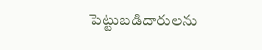పెట్టుబడిదారులను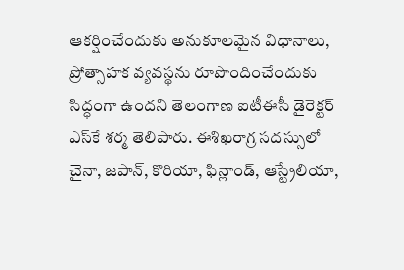ఆకర్షించేందుకు అనుకూలమైన విధానాలు, ప్రోత్సాహక వ్యవస్థను రూపొందించేందుకు సిద్ధంగా ఉందని తెలంగాణ ఐటీఈసీ డైరెక్టర్ ఎస్‌కే శర్మ తెలిపారు. ఈశిఖరాగ్ర సదస్సులో చైనా, జపాన్, కొరియా, ఫిన్లాండ్, ఆస్ట్రేలియా,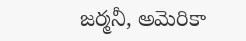జర్మనీ, అమెరికా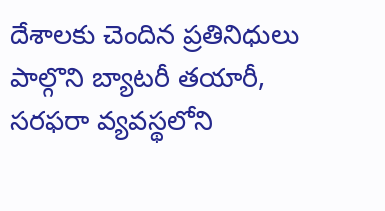దేశాలకు చెందిన ప్రతినిధులు పాల్గొని బ్యాటరీ తయారీ, సరఫరా వ్యవస్థలోని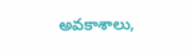అవకాశాలు,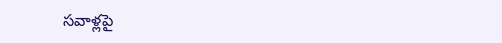సవాళ్లపై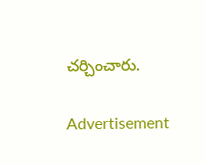చర్చించారు.

Advertisement